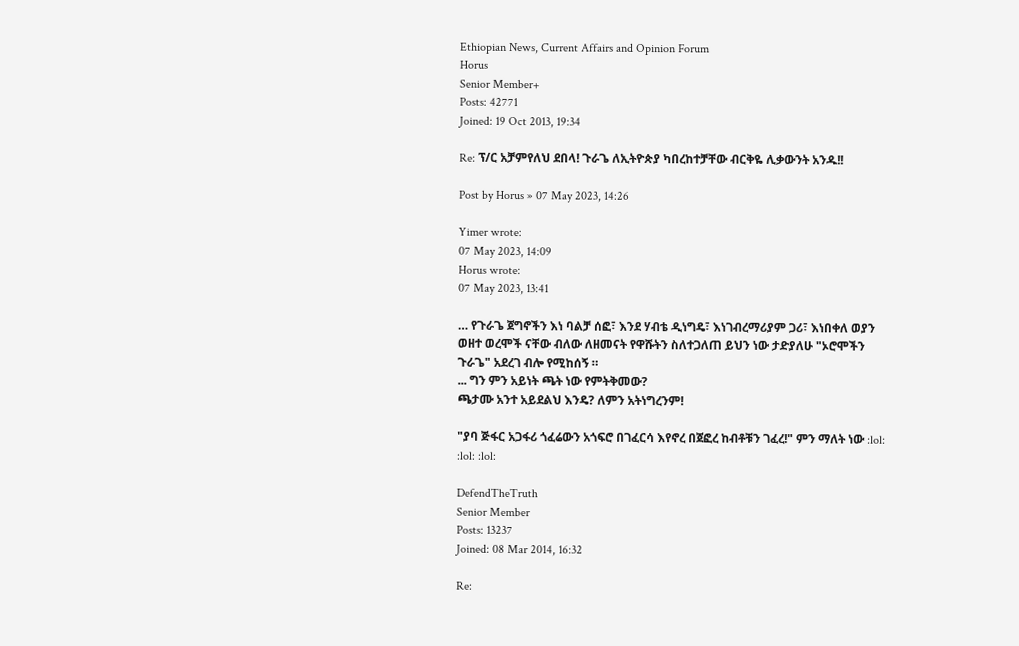Ethiopian News, Current Affairs and Opinion Forum
Horus
Senior Member+
Posts: 42771
Joined: 19 Oct 2013, 19:34

Re: ፕ/ር አቻምየለህ ደበላ! ጉራጌ ለኢትዮጵያ ካበረከተቻቸው ብርቅዬ ሊቃውንት አንዱ!!

Post by Horus » 07 May 2023, 14:26

Yimer wrote:
07 May 2023, 14:09
Horus wrote:
07 May 2023, 13:41

… የጉራጌ ጀግኖችን እነ ባልቻ ሰፎ፣ እንደ ሃብቴ ዲነግዴ፣ እነገብረማሪያም ጋሪ፣ እነበቀለ ወያን ወዘተ ወረሞች ናቸው ብለው ለዘመናት የዋሹትን ስለተጋለጠ ይህን ነው ታድያለሁ "ኦሮሞችን ጉራጌ" አደረገ ብሎ የሚከሰኝ ።
... ግን ምን አይነት ጫት ነው የምትቅመው?
ጫታሙ አንተ አይደልህ እንዴ? ለምን አትነግረንም!

"ያባ ጅፋር አጋፋሪ ጎፈሬውን አጎፍሮ በገፈርሳ እየኖረ በጀፎረ ከብቶቹን ገፈረ!" ምን ማለት ነው :lol: :lol: :lol:

DefendTheTruth
Senior Member
Posts: 13237
Joined: 08 Mar 2014, 16:32

Re: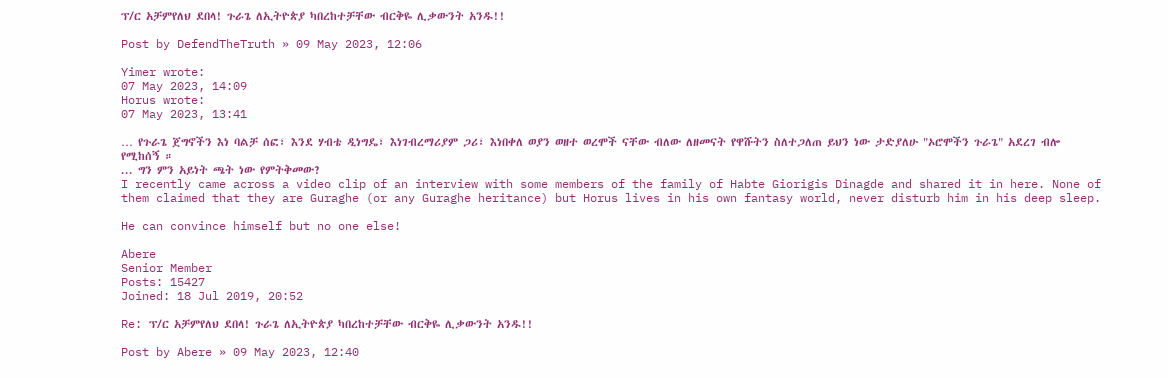ፕ/ር አቻምየለህ ደበላ! ጉራጌ ለኢትዮጵያ ካበረከተቻቸው ብርቅዬ ሊቃውንት አንዱ!!

Post by DefendTheTruth » 09 May 2023, 12:06

Yimer wrote:
07 May 2023, 14:09
Horus wrote:
07 May 2023, 13:41

… የጉራጌ ጀግኖችን እነ ባልቻ ሰፎ፣ እንደ ሃብቴ ዲነግዴ፣ እነገብረማሪያም ጋሪ፣ እነበቀለ ወያን ወዘተ ወረሞች ናቸው ብለው ለዘመናት የዋሹትን ስለተጋለጠ ይህን ነው ታድያለሁ "ኦሮሞችን ጉራጌ" አደረገ ብሎ የሚከሰኝ ።
... ግን ምን አይነት ጫት ነው የምትቅመው?
I recently came across a video clip of an interview with some members of the family of Habte Giorigis Dinagde and shared it in here. None of them claimed that they are Guraghe (or any Guraghe heritance) but Horus lives in his own fantasy world, never disturb him in his deep sleep.

He can convince himself but no one else!

Abere
Senior Member
Posts: 15427
Joined: 18 Jul 2019, 20:52

Re: ፕ/ር አቻምየለህ ደበላ! ጉራጌ ለኢትዮጵያ ካበረከተቻቸው ብርቅዬ ሊቃውንት አንዱ!!

Post by Abere » 09 May 2023, 12:40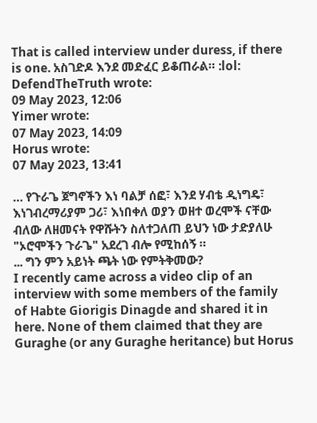That is called interview under duress, if there is one. አስገድዶ እንደ መድፈር ይቆጠራል። :lol:
DefendTheTruth wrote:
09 May 2023, 12:06
Yimer wrote:
07 May 2023, 14:09
Horus wrote:
07 May 2023, 13:41

… የጉራጌ ጀግኖችን እነ ባልቻ ሰፎ፣ እንደ ሃብቴ ዲነግዴ፣ እነገብረማሪያም ጋሪ፣ እነበቀለ ወያን ወዘተ ወረሞች ናቸው ብለው ለዘመናት የዋሹትን ስለተጋለጠ ይህን ነው ታድያለሁ "ኦሮሞችን ጉራጌ" አደረገ ብሎ የሚከሰኝ ።
... ግን ምን አይነት ጫት ነው የምትቅመው?
I recently came across a video clip of an interview with some members of the family of Habte Giorigis Dinagde and shared it in here. None of them claimed that they are Guraghe (or any Guraghe heritance) but Horus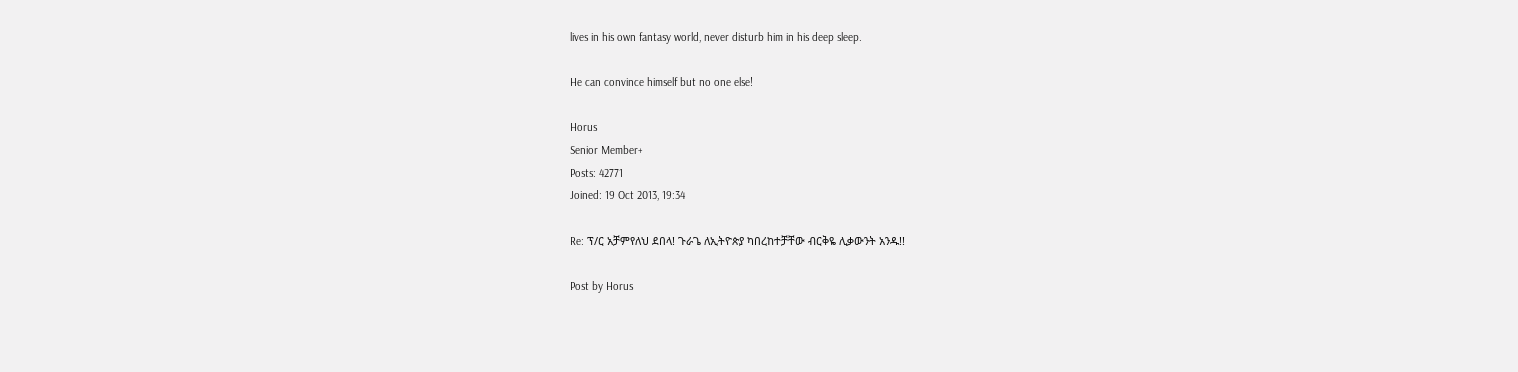lives in his own fantasy world, never disturb him in his deep sleep.

He can convince himself but no one else!

Horus
Senior Member+
Posts: 42771
Joined: 19 Oct 2013, 19:34

Re: ፕ/ር አቻምየለህ ደበላ! ጉራጌ ለኢትዮጵያ ካበረከተቻቸው ብርቅዬ ሊቃውንት አንዱ!!

Post by Horus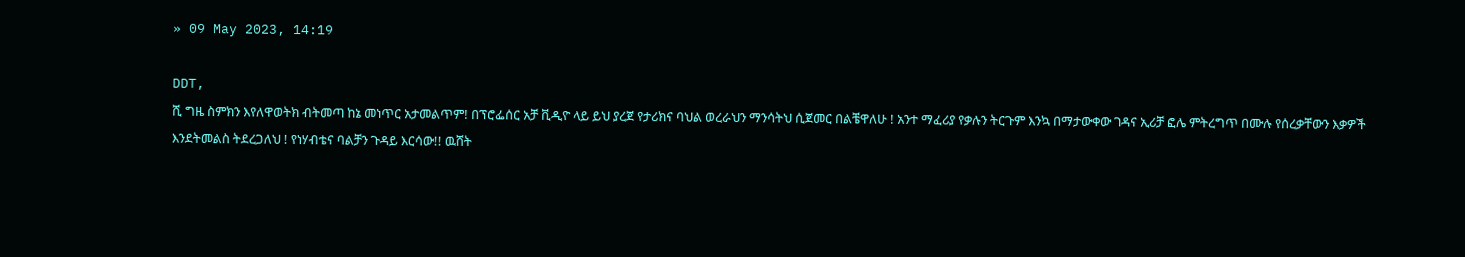» 09 May 2023, 14:19

DDT,
ሺ ግዜ ስምክን እየለዋወትክ ብትመጣ ከኔ መነጥር አታመልጥም! በፕሮፌሰር አቻ ቪዲዮ ላይ ይህ ያረጀ የታሪክና ባህል ወረራህን ማንሳትህ ሲጀመር በልቼዋለሁ ! አንተ ማፈሪያ የቃሉን ትርጉም እንኳ በማታውቀው ገዳና ኢሪቻ ፎሌ ምትረግጥ በሙሉ የሰረቃቸውን እቃዎች እንደትመልስ ትደረጋለህ ! የነሃብቴና ባልቻን ጉዳይ እርሳው!! ዉሸት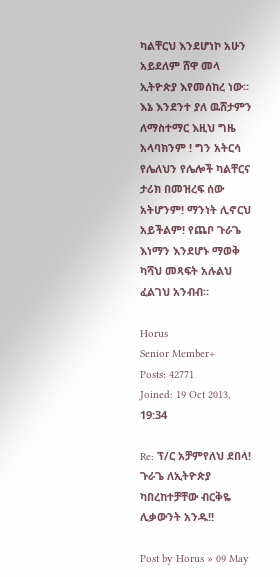ካልቸርህ እንደሆነኮ አሁን አይደለም ሸዋ መላ ኢትዮጵያ እየመሰከረ ነው። እኔ እንደንተ ያለ ዉሸታምን ለማስተማር እዚህ ግዜ አላባክንም ! ግን አትርሳ የሌለህን የሌሎች ካልቸርና ታሪክ በመዝረፍ ሰው አትሆንም! ማንነት ሊኖርህ አይችልም! የጨቦ ጉራጌ እነማን እንደሆኑ ማወቅ ካሻህ መጻፍት አሉልህ ፈልገህ አንብብ።

Horus
Senior Member+
Posts: 42771
Joined: 19 Oct 2013, 19:34

Re: ፕ/ር አቻምየለህ ደበላ! ጉራጌ ለኢትዮጵያ ካበረከተቻቸው ብርቅዬ ሊቃውንት አንዱ!!

Post by Horus » 09 May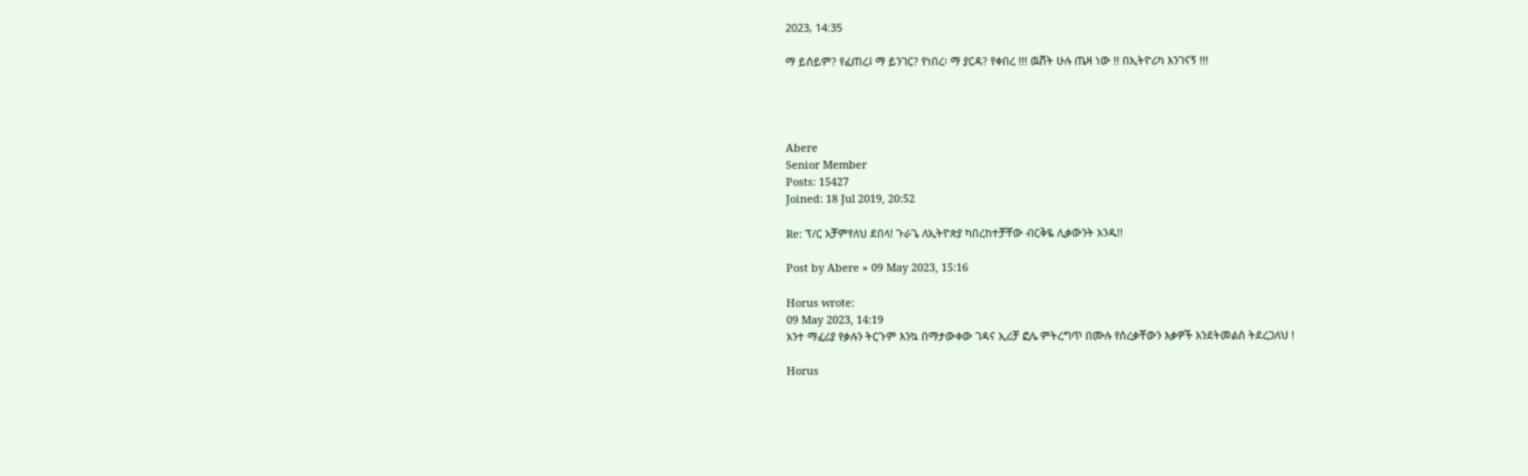2023, 14:35

ማ ይሰይም? የፈጠረ፤ ማ ይንገር? የነበረ፡ ማ ያርዳ? የቀበረ !!! ዉሸት ሁሉ ጤዛ ነው !! በኢትዮሪካ እንገናኝ !!!




Abere
Senior Member
Posts: 15427
Joined: 18 Jul 2019, 20:52

Re: ፕ/ር አቻምየለህ ደበላ! ጉራጌ ለኢትዮጵያ ካበረከተቻቸው ብርቅዬ ሊቃውንት አንዱ!!

Post by Abere » 09 May 2023, 15:16

Horus wrote:
09 May 2023, 14:19
አንተ ማፈሪያ የቃሉን ትርጉም እንኳ በማታውቀው ገዳና ኢሪቻ ፎሌ ምትረግጥ በሙሉ የሰረቃቸውን እቃዎች እንደትመልስ ትደረጋለህ !

Horus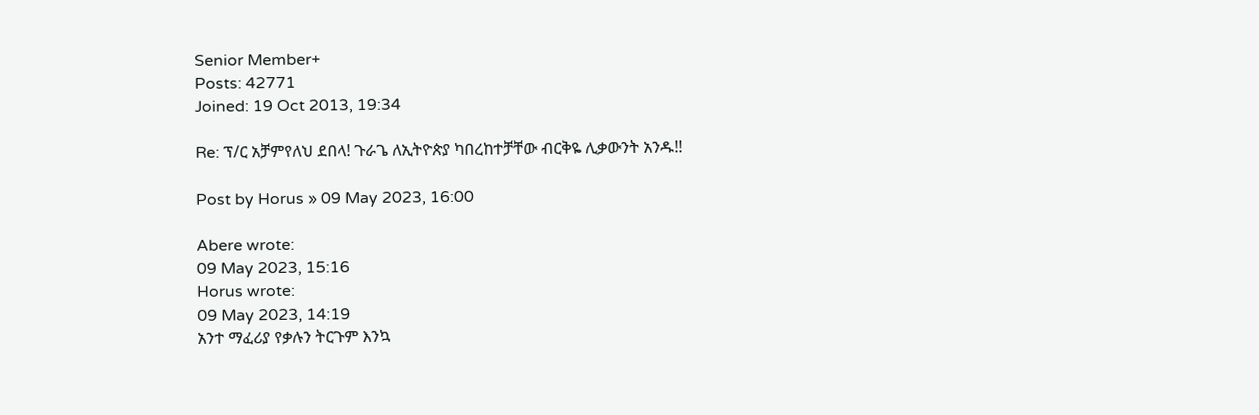Senior Member+
Posts: 42771
Joined: 19 Oct 2013, 19:34

Re: ፕ/ር አቻምየለህ ደበላ! ጉራጌ ለኢትዮጵያ ካበረከተቻቸው ብርቅዬ ሊቃውንት አንዱ!!

Post by Horus » 09 May 2023, 16:00

Abere wrote:
09 May 2023, 15:16
Horus wrote:
09 May 2023, 14:19
አንተ ማፈሪያ የቃሉን ትርጉም እንኳ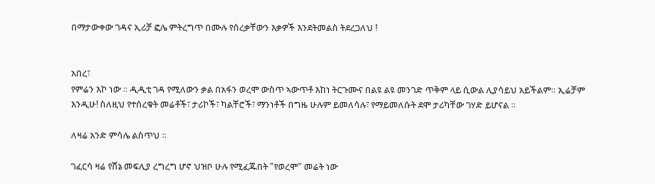በማታውቀው ገዳና ኢሪቻ ፎሌ ምትረግጥ በሙሉ የሰረቃቸውን እቃዎች እንደትመልስ ትደረጋለህ !


አበረ፣
የምሬን እኮ ነው ። ዲዲቲ ገዳ የሚለውን ቃል በአፋን ወረሞ ውስጥ ኣውጥቶ እከነ ትርጉሙና በልዩ ልዩ መንገድ ጥቅም ላይ ሲውል ሊያሳይህ አይችልም። ኢሬቻም እንዲሁ! ስለዚህ የተሰረቁት መሬቶች፣ ታሪኮች፣ ካልቸሮች፣ ማንነቶች በግዜ ሁሉም ይመለሳሉ፣ የማይመለሱት ደሞ ታሪካቸው ገሃድ ይሆናል ።

ለዛሬ አንድ ምሳሌ ልስጥህ ።

ገፈርሳ ዛሬ የሸኔ መፍሊያ ረግረግ ሆኖ ህዝቦ ሁሉ የሚፈጁበት "የወረሞ" መሬት ነው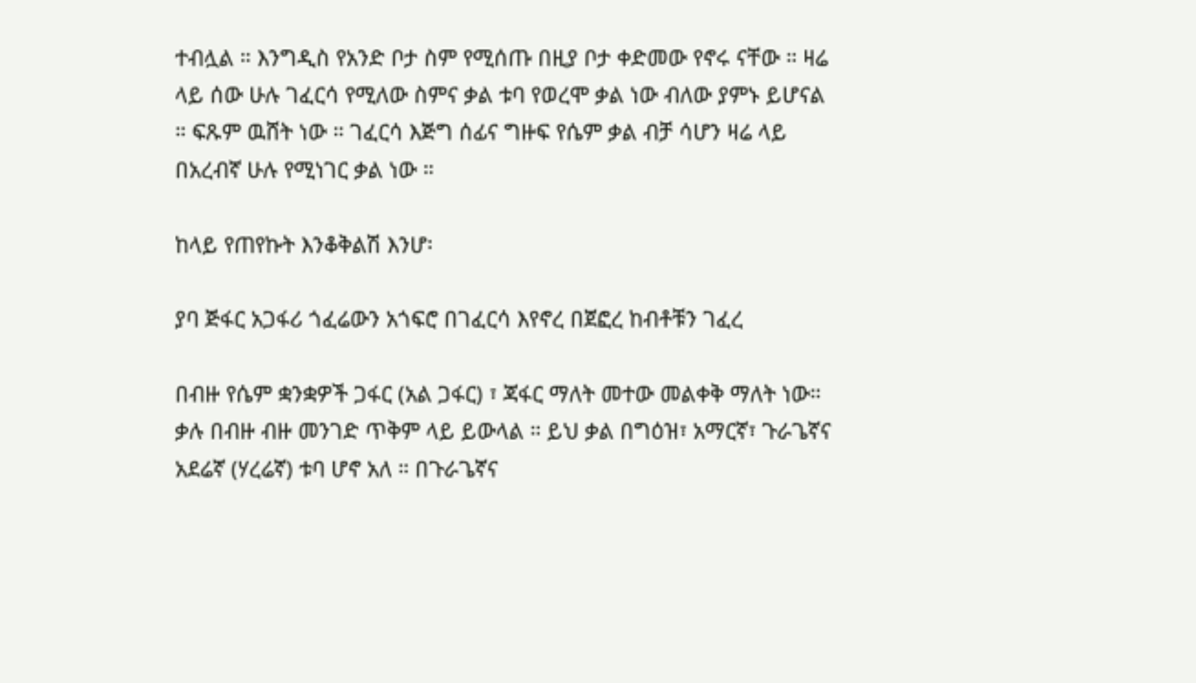ተብሏል ። እንግዲስ የአንድ ቦታ ስም የሚሰጡ በዚያ ቦታ ቀድመው የኖሩ ናቸው ። ዛሬ ላይ ሰው ሁሉ ገፈርሳ የሚለው ስምና ቃል ቱባ የወረሞ ቃል ነው ብለው ያምኑ ይሆናል ። ፍጹም ዉሸት ነው ። ገፈርሳ እጅግ ሰፊና ግዙፍ የሴም ቃል ብቻ ሳሆን ዛሬ ላይ በአረብኛ ሁሉ የሚነገር ቃል ነው ።

ከላይ የጠየኩት እንቆቅልሽ እንሆ፡

ያባ ጅፋር አጋፋሪ ጎፈሬውን አጎፍሮ በገፈርሳ እየኖረ በጀፎረ ከብቶቹን ገፈረ

በብዙ የሴም ቋንቋዎች ጋፋር (አል ጋፋር) ፣ ጃፋር ማለት መተው መልቀቅ ማለት ነው። ቃሉ በብዙ ብዙ መንገድ ጥቅም ላይ ይውላል ። ይህ ቃል በግዕዝ፣ አማርኛ፣ ጉራጌኛና አደሬኛ (ሃረሬኛ) ቱባ ሆኖ አለ ። በጉራጌኛና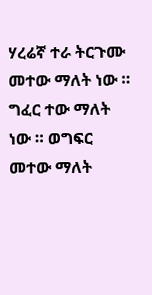ሃረሬኛ ተራ ትርጉሙ መተው ማለት ነው ። ግፈር ተው ማለት ነው ። ወግፍር መተው ማለት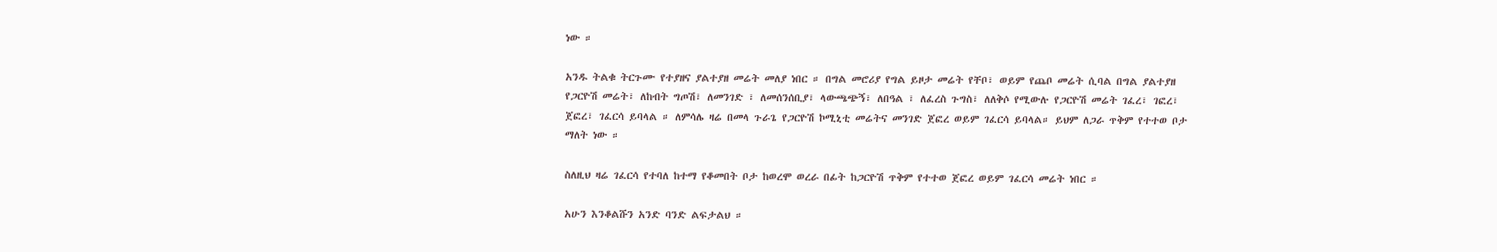ነው ።

አንዱ ትልቁ ትርጉሙ የተያዘና ያልተያዘ መሬት መለያ ነበር ። በግል መሮሪያ የግል ይዞታ መሬት የቸቦ፣ ወይም የጨቦ መሬት ሲባል በግል ያልተያዘ የጋርዮሽ መሬት፣ ለከብት ግጦሽ፣ ለመንገድ ፣ ለመሰንሰቢያ፣ ላውጫጭኝ፣ ለበዓል ፣ ለፈረስ ጉግስ፣ ለለቅሶ የሚውሉ የጋርዮሽ መሬት ገፈረ፣ ገፎረ፣ ጀፎረ፣ ገፈርሳ ይባላል ። ለምሳሌ ዛሬ በመላ ጉራጌ የጋርዮሽ ኮሚኒቲ መሬትና መንገድ ጀፎረ ወይም ገፈርሳ ይባላል። ይህም ለጋራ ጥቅም የተተወ ቦታ ማለት ነው ።

ስለዚህ ዛሬ ገፈርሳ የተባለ ከተማ የቆመበት ቦታ ከወረሞ ወረራ በፊት ከጋርዮሽ ጥቅም የተተወ ጀፎረ ወይም ገፈርሳ መሬት ነበር ።

አሁን እንቆልሹን አንድ ባንድ ልፍታልህ ።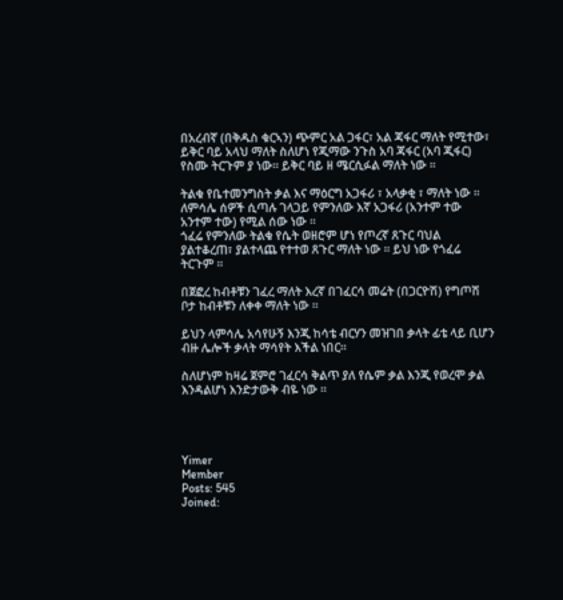በአረብኛ (በቅዱስ ቁርኣን) ጭምር አል ጋፋር፣ አል ጃፋር ማለት የሚተው፣ ይቅር ባይ አላህ ማለት ስለሆነ የጂማው ንጉስ አባ ጃፋር (አባ ጂፋር) የስሙ ትርጉም ያ ነው። ይቅር ባይ ዘ ሜርሲፉል ማለት ነው ።

ትልቁ የቤተመንግስት ቃል እና ማዕርግ አጋፋሪ ፣ አላቃቂ ፣ ማለት ነው ። ለምሳሌ ሰዎች ሲጣሉ ገላጋይ የምንለው እኛ አጋፋሪ (አንተም ተው አንተም ተው) የሚል ሰው ነው ።
ጎፈሬ የምንለው ትልቁ የሴት ወዘሮም ሆነ የጦረኛ ጸጉር ባህል ያልተቆረጠ፣ ያልተላጨ የተተወ ጸጉር ማለት ነው ። ይህ ነው የጎፈሬ ትርጉም ።

በጀፎረ ከብቶቹን ገፈረ ማለት እረኛ በገፈርሳ መሬት (በጋርዮሽ) የግጦሽ ቦታ ከብቶቹን ለቀቀ ማለት ነው ።

ይህን ላምሳሌ አሳየሁኝ እንጂ ከሳቴ ብርሃን መዝገበ ቃላት ፊቴ ላይ ቢሆን ብዙ ሌሎች ቃላት ማሳየት እችል ነበር።

ስለሆነም ከዛሬ ጀምሮ ገፈርሳ ቅልጥ ያለ የሴም ቃል እንጂ የወረሞ ቃል እንዳልሆነ እንድታውቅ ብዬ ነው ።




Yimer
Member
Posts: 545
Joined: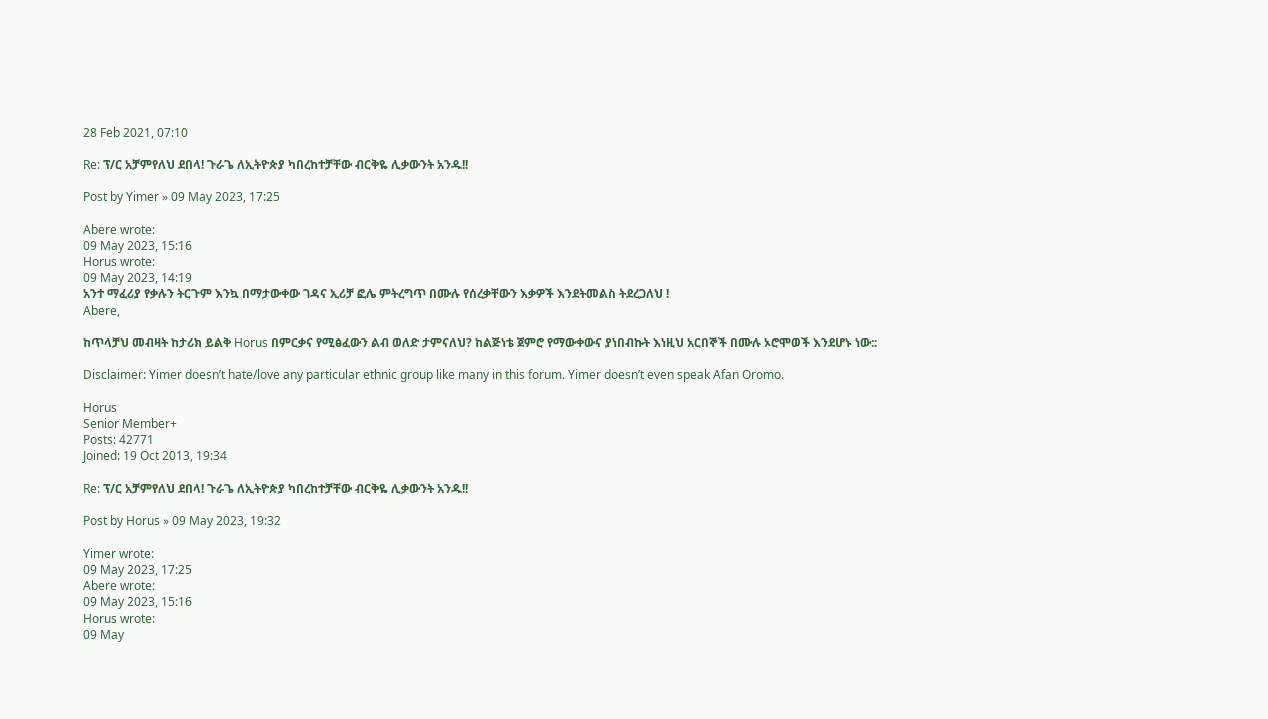28 Feb 2021, 07:10

Re: ፕ/ር አቻምየለህ ደበላ! ጉራጌ ለኢትዮጵያ ካበረከተቻቸው ብርቅዬ ሊቃውንት አንዱ!!

Post by Yimer » 09 May 2023, 17:25

Abere wrote:
09 May 2023, 15:16
Horus wrote:
09 May 2023, 14:19
አንተ ማፈሪያ የቃሉን ትርጉም እንኳ በማታውቀው ገዳና ኢሪቻ ፎሌ ምትረግጥ በሙሉ የሰረቃቸውን እቃዎች እንደትመልስ ትደረጋለህ !
Abere,

ከጥላቻህ መብዛት ከታሪክ ይልቅ Horus በምርቃና የሚፅፈውን ልብ ወለድ ታምናለህ? ከልጅነቴ ጀምሮ የማውቀውና ያነበብኩት እነዚህ አርበኞች በሙሉ ኦሮሞወች እንደሆኑ ነው::

Disclaimer: Yimer doesn’t hate/love any particular ethnic group like many in this forum. Yimer doesn’t even speak Afan Oromo.

Horus
Senior Member+
Posts: 42771
Joined: 19 Oct 2013, 19:34

Re: ፕ/ር አቻምየለህ ደበላ! ጉራጌ ለኢትዮጵያ ካበረከተቻቸው ብርቅዬ ሊቃውንት አንዱ!!

Post by Horus » 09 May 2023, 19:32

Yimer wrote:
09 May 2023, 17:25
Abere wrote:
09 May 2023, 15:16
Horus wrote:
09 May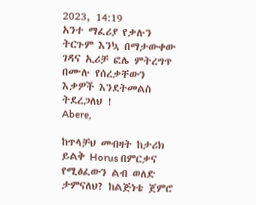2023, 14:19
አንተ ማፈሪያ የቃሉን ትርጉም እንኳ በማታውቀው ገዳና ኢሪቻ ፎሌ ምትረግጥ በሙሉ የሰረቃቸውን እቃዎች እንደትመልስ ትደረጋለህ !
Abere,

ከጥላቻህ መብዛት ከታሪክ ይልቅ Horus በምርቃና የሚፅፈውን ልብ ወለድ ታምናለህ? ከልጅነቴ ጀምሮ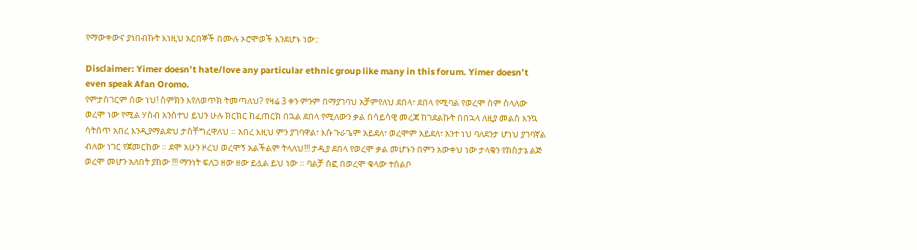የማውቀውና ያነበብኩት እነዚህ አርበኞች በሙሉ ኦሮሞወች እንደሆኑ ነው::

Disclaimer: Yimer doesn’t hate/love any particular ethnic group like many in this forum. Yimer doesn’t even speak Afan Oromo.
የምታስገርም ሰው ነህ! ስምክን እየለወጥክ ትመጣለህ? የዛሬ 3 ቀን ምንም በማያገባህ አቻምየለህ ደበላ፣ ደበላ የሚባል የወረሞ ስም ስላለው ወረሞ ነው የሚል ሃስብ አንስተህ ይህን ሁሉ ክርክር ከፈጠርክ በኋል ደበላ የሚለውን ቃል በሳይሳዊ መረጃ ከገደልኩት በበኋላ ለዚያ መልስ እንኳ ሳትሰጥ አበረ እንዲያማልድህ ታስቸግረዋለህ ። አበረ እዚህ ምን ያገባዋል፣ እሱ ጉራጌም አይደለ፣ ወረሞም አይደለ፣ አንተ ነህ ባለደንታ ሆነህ ያገባኛል ብለው ነገር የጀመርከው ። ደሞ አሁን ዞረህ ወረሞኝ አልችልም ትላለህ!!! ታዲያ ደበላ የወረሞ ቃል መሆኑን በምን አውቀህ ነው ታላቁን የክስታኔ ልጅ ወረሞ መሆን አለበት ያከው !!! ማንነት ፍለጋ ዘው ዘው ይሏል ይህ ነው ። ባልቻ ሰፎ በወረሞ ቁላው ተሰልቦ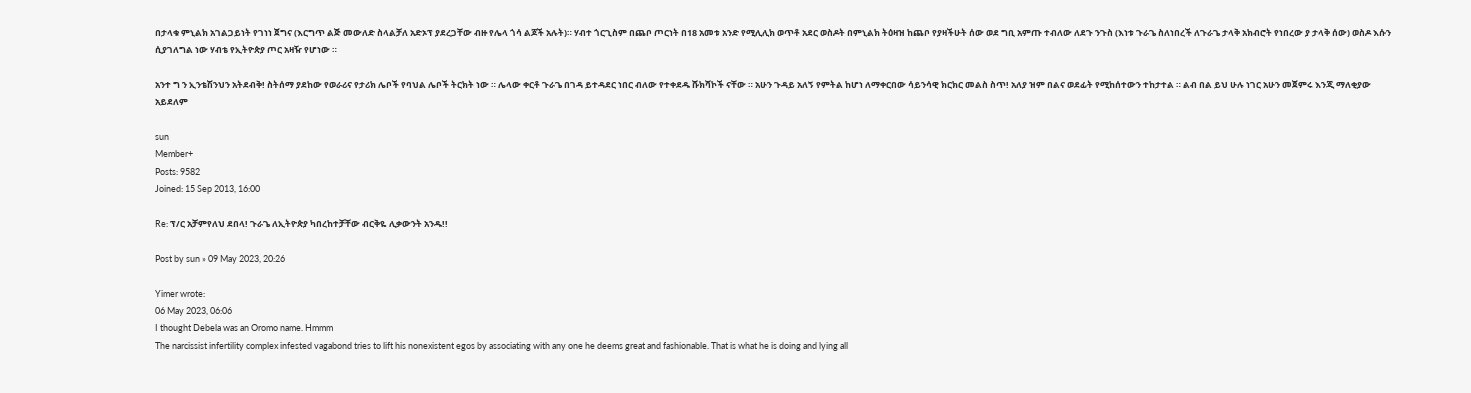በታላቁ ምኒልክ አገልጋይነት የገነነ ጀግና (እርግጥ ልጅ መውለድ ስላልቻለ አድኦፕ ያደረጋቸው ብዙ የሌላ ጎሳ ልጆች አሉት)። ሃብተ ጎርጊስም በጨቦ ጦርነት በ18 አመቱ አንድ የሚሊሊክ ወጥቶ አደር ወስዶት በምኒልክ ትዕዛዝ ከጨቦ የያዛችሁት ሰው ወደ ግቢ አምጡ ተብለው ለደጉ ንጉስ (እነቱ ጉራጌ ስለነበረች ለጉራጌ ታላቅ አክብሮት የነበረው ያ ታላቅ ሰው) ወስዶ እሱን ሲያገለግል ነው ሃብቴ የኢትዮጵያ ጦር አዛዥ የሆነው ።

አንተ ግ ን ኢንቴሽንህን አትደብቅ! ስትሰማ ያደከው የወራሪና የታሪክ ሌቦች የባህል ሌቦች ትርክት ነው ። ሌላው ቀርቶ ጉራጌ በገዳ ይተዳደር ነበር ብለው የተቀደዱ ሹክሻኮች ናቸው ። አሁን ጉዳይ አለኝ የምትል ከሆነ ለማቀርበው ሳይንሳዊ ክርክር መልስ ስጥ! አለያ ዝም በልና ወደፊት የሚከሰተውን ተከታተል ። ልብ በል ይህ ሁሉ ነገር አሁን መጀምሩ እንጂ ማለቂያው አይደለም

sun
Member+
Posts: 9582
Joined: 15 Sep 2013, 16:00

Re: ፕ/ር አቻምየለህ ደበላ! ጉራጌ ለኢትዮጵያ ካበረከተቻቸው ብርቅዬ ሊቃውንት አንዱ!!

Post by sun » 09 May 2023, 20:26

Yimer wrote:
06 May 2023, 06:06
I thought Debela was an Oromo name. Hmmm
The narcissist infertility complex infested vagabond tries to lift his nonexistent egos by associating with any one he deems great and fashionable. That is what he is doing and lying all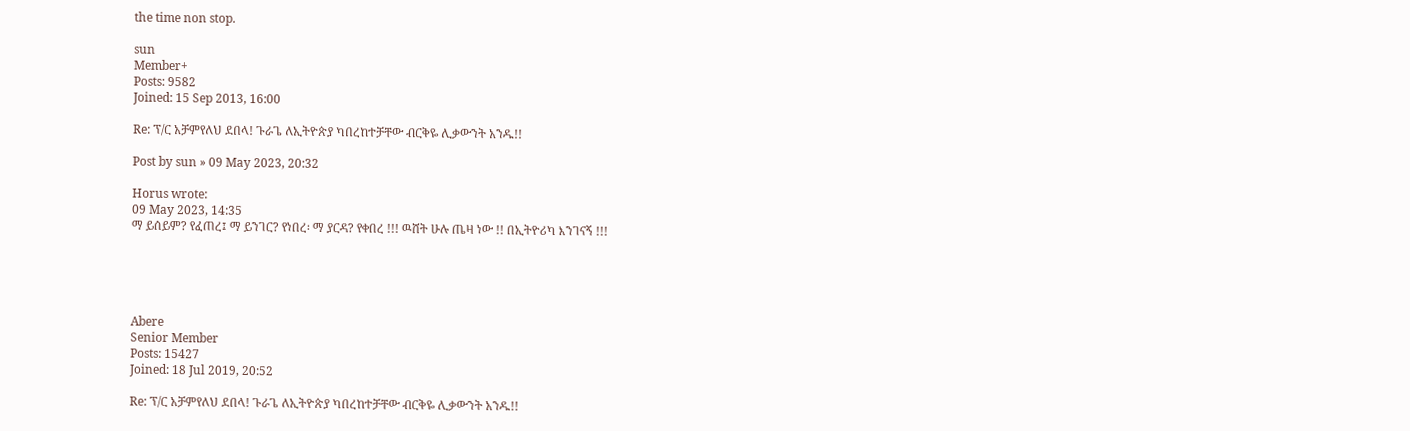the time non stop.

sun
Member+
Posts: 9582
Joined: 15 Sep 2013, 16:00

Re: ፕ/ር አቻምየለህ ደበላ! ጉራጌ ለኢትዮጵያ ካበረከተቻቸው ብርቅዬ ሊቃውንት አንዱ!!

Post by sun » 09 May 2023, 20:32

Horus wrote:
09 May 2023, 14:35
ማ ይሰይም? የፈጠረ፤ ማ ይንገር? የነበረ፡ ማ ያርዳ? የቀበረ !!! ዉሸት ሁሉ ጤዛ ነው !! በኢትዮሪካ እንገናኝ !!!





Abere
Senior Member
Posts: 15427
Joined: 18 Jul 2019, 20:52

Re: ፕ/ር አቻምየለህ ደበላ! ጉራጌ ለኢትዮጵያ ካበረከተቻቸው ብርቅዬ ሊቃውንት አንዱ!!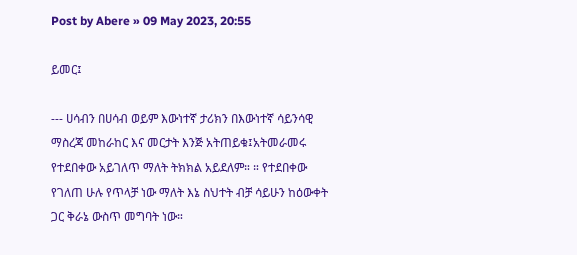Post by Abere » 09 May 2023, 20:55

ይመር፤

--- ሀሳብን በሀሳብ ወይም እውነተኛ ታሪክን በእውነተኛ ሳይንሳዊ ማስረጃ መከራከር እና መርታት እንጅ አትጠይቁ፤አትመራመሩ የተደበቀው አይገለጥ ማለት ትክክል አይደለም። ። የተደበቀው የገለጠ ሁሉ የጥላቻ ነው ማለት እኔ ስህተት ብቻ ሳይሁን ከዕውቀት ጋር ቅራኔ ውስጥ መግባት ነው።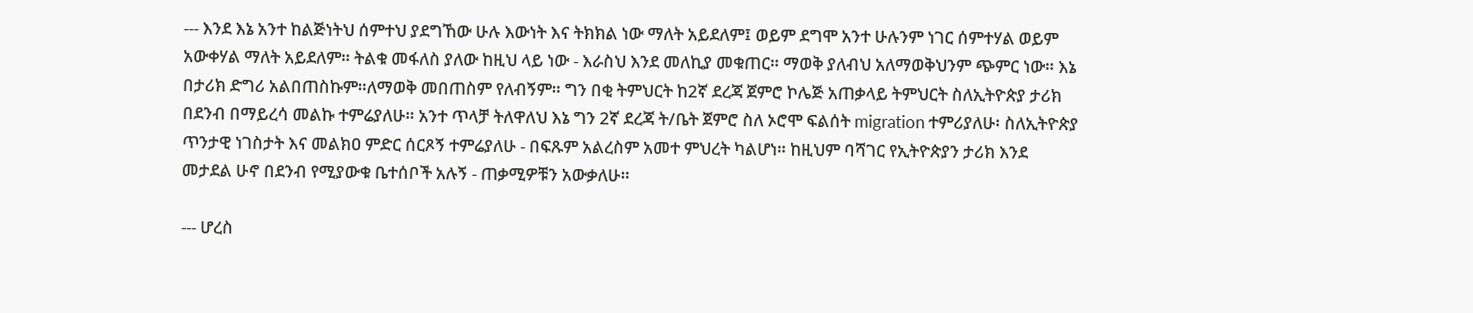--- እንደ እኔ አንተ ከልጅነትህ ሰምተህ ያደግኸው ሁሉ እውነት እና ትክክል ነው ማለት አይደለም፤ ወይም ደግሞ አንተ ሁሉንም ነገር ሰምተሃል ወይም አውቀሃል ማለት አይደለም። ትልቁ መፋለስ ያለው ከዚህ ላይ ነው - እራስህ እንደ መለኪያ መቁጠር። ማወቅ ያለብህ አለማወቅህንም ጭምር ነው። እኔ በታሪክ ድግሪ አልበጠስኩም።ለማወቅ መበጠስም የለብኝም። ግን በቂ ትምህርት ከ2ኛ ደረጃ ጀምሮ ኮሌጅ አጠቃላይ ትምህርት ስለኢትዮጵያ ታሪክ በደንብ በማይረሳ መልኩ ተምሬያለሁ። አንተ ጥላቻ ትለዋለህ እኔ ግን 2ኛ ደረጃ ት/ቤት ጀምሮ ስለ ኦሮሞ ፍልሰት migration ተምሪያለሁ፡ ስለኢትዮጵያ ጥንታዊ ነገስታት እና መልክዐ ምድር ሰርጾኝ ተምሬያለሁ - በፍጹም አልረስም አመተ ምህረት ካልሆነ። ከዚህም ባሻገር የኢትዮጵያን ታሪክ እንደ መታደል ሁኖ በደንብ የሚያውቁ ቤተሰቦች አሉኝ - ጠቃሚዎቹን አውቃለሁ።

--- ሆረስ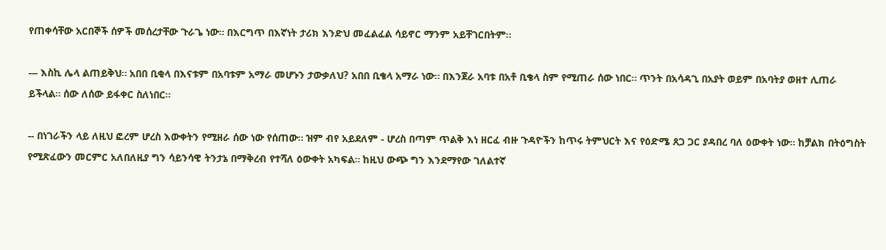የጠቀሳቸው አርበኞች ሰዎች መሰረታቸው ጉራጌ ነው። በእርግጥ በእኛነት ታሪክ እንድህ መፈልፈል ሳይኖር ማንም አይቸገርበትም።

--- እስኪ ሌላ ልጠይቅህ። አበበ ቢቂላ በእናቱም በአባቱም አማራ መሆኑን ታውቃለህ? አበበ ቢቄላ አማራ ነው። በእንጀራ አባቱ በአቶ ቢቄላ ስም የሚጠራ ሰው ነበር። ጥንት በአሳዳጊ በአያት ወይም በአባትያ ወዘተ ሊጠራ ይችላል። ሰው ለሰው ይፋቀር ስለነበር።

-- በነገራችን ላይ ለዚህ ፎረም ሆረስ እውቀትን የሚዘራ ሰው ነው የሰጠው። ዝም ብየ አይደለም - ሆረስ በጣም ጥልቅ እነ ዘርፈ ብዙ ጉዳዮችን ከጥሩ ትምህርት እና የዕድሜ ጸጋ ጋር ያዳበረ ባለ ዕውቀት ነው። ከቻልክ በትዕግስት የሚጽፈውን መርምር አለበለዚያ ግን ሳይንሳዊ ትንታኔ በማቅረብ የተሻለ ዕውቀት አካፍል። ከዚህ ውጭ ግን እንደማየው ገለልተኛ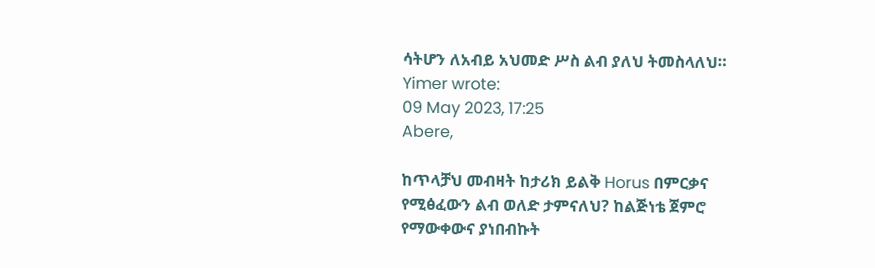ሳትሆን ለአብይ አህመድ ሥስ ልብ ያለህ ትመስላለህ።
Yimer wrote:
09 May 2023, 17:25
Abere,

ከጥላቻህ መብዛት ከታሪክ ይልቅ Horus በምርቃና የሚፅፈውን ልብ ወለድ ታምናለህ? ከልጅነቴ ጀምሮ የማውቀውና ያነበብኩት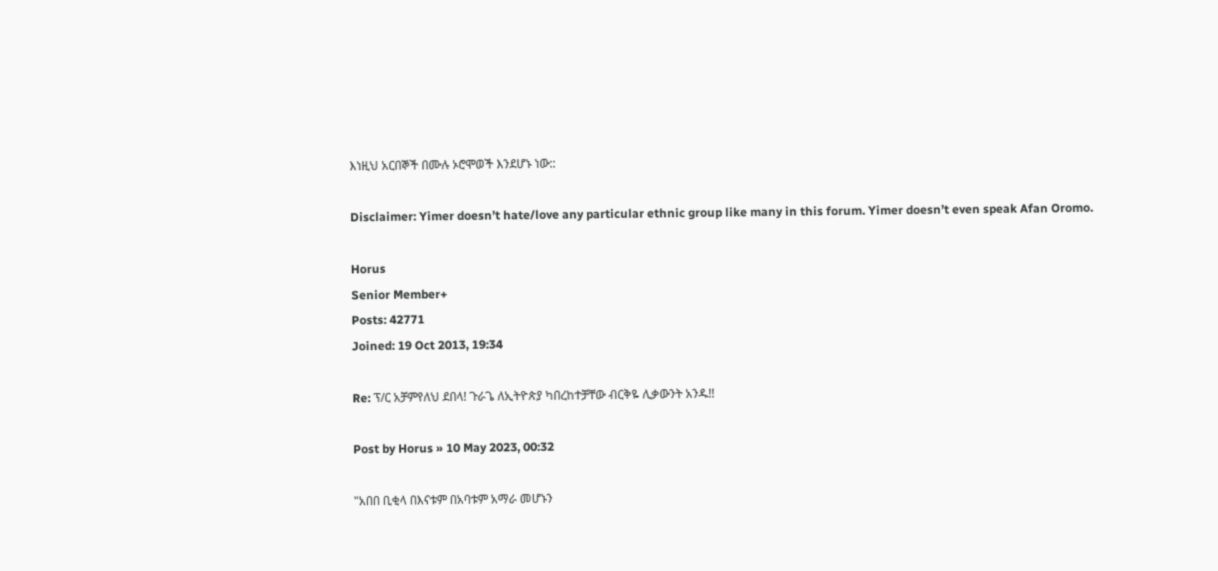እነዚህ አርበኞች በሙሉ ኦሮሞወች እንደሆኑ ነው::

Disclaimer: Yimer doesn’t hate/love any particular ethnic group like many in this forum. Yimer doesn’t even speak Afan Oromo.

Horus
Senior Member+
Posts: 42771
Joined: 19 Oct 2013, 19:34

Re: ፕ/ር አቻምየለህ ደበላ! ጉራጌ ለኢትዮጵያ ካበረከተቻቸው ብርቅዬ ሊቃውንት አንዱ!!

Post by Horus » 10 May 2023, 00:32

"አበበ ቢቂላ በእናቱም በአባቱም አማራ መሆኑን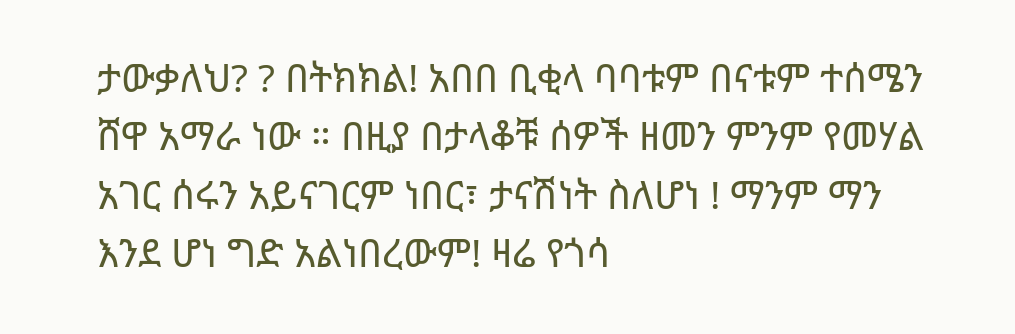ታውቃለህ? ? በትክክል! አበበ ቢቂላ ባባቱም በናቱም ተሰሜን ሸዋ አማራ ነው ። በዚያ በታላቆቹ ሰዎች ዘመን ምንም የመሃል አገር ሰሩን አይናገርም ነበር፣ ታናሽነት ስለሆነ ! ማንም ማን እንደ ሆነ ግድ አልነበረውም! ዛሬ የጎሳ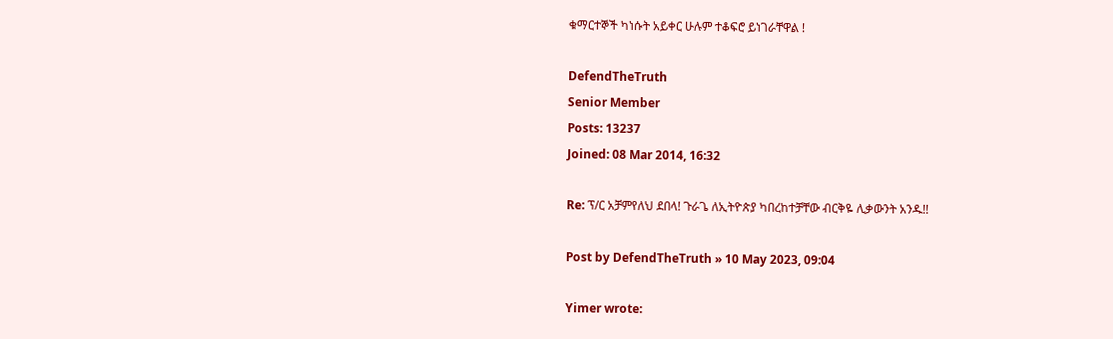ቁማርተኞች ካነሱት አይቀር ሁሉም ተቆፍሮ ይነገራቸዋል !

DefendTheTruth
Senior Member
Posts: 13237
Joined: 08 Mar 2014, 16:32

Re: ፕ/ር አቻምየለህ ደበላ! ጉራጌ ለኢትዮጵያ ካበረከተቻቸው ብርቅዬ ሊቃውንት አንዱ!!

Post by DefendTheTruth » 10 May 2023, 09:04

Yimer wrote: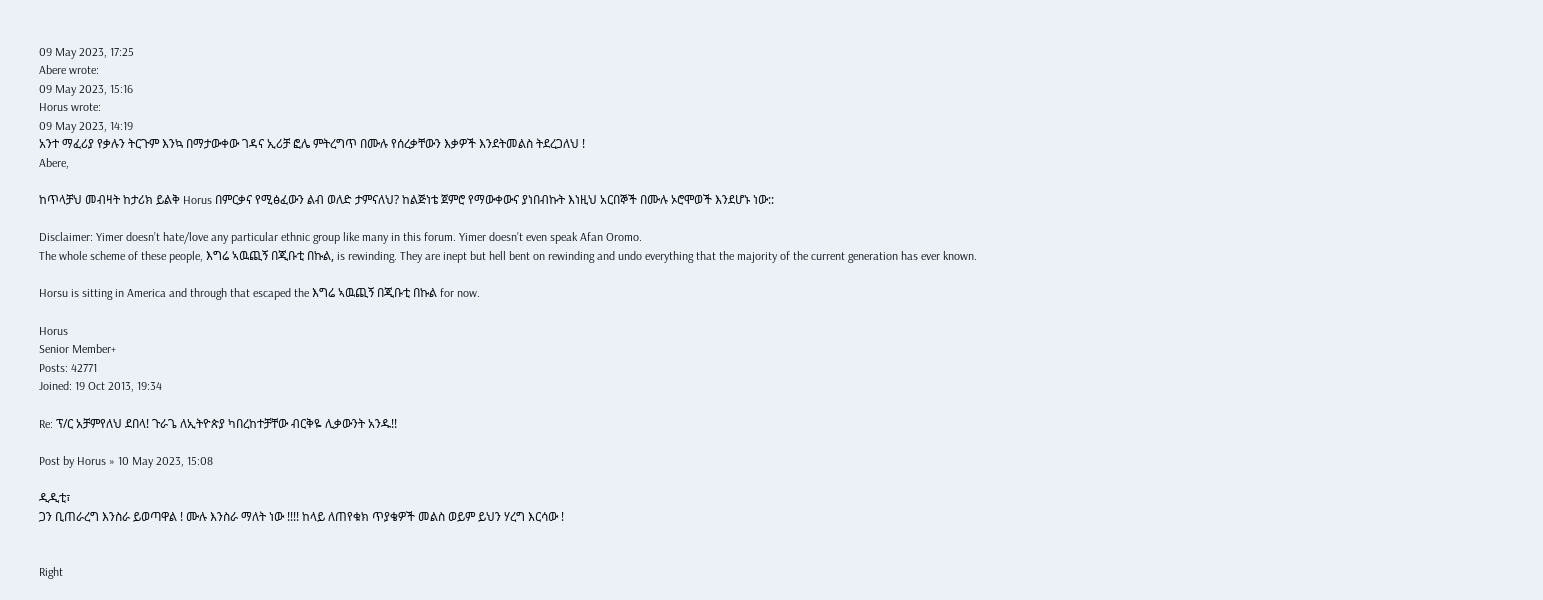09 May 2023, 17:25
Abere wrote:
09 May 2023, 15:16
Horus wrote:
09 May 2023, 14:19
አንተ ማፈሪያ የቃሉን ትርጉም እንኳ በማታውቀው ገዳና ኢሪቻ ፎሌ ምትረግጥ በሙሉ የሰረቃቸውን እቃዎች እንደትመልስ ትደረጋለህ !
Abere,

ከጥላቻህ መብዛት ከታሪክ ይልቅ Horus በምርቃና የሚፅፈውን ልብ ወለድ ታምናለህ? ከልጅነቴ ጀምሮ የማውቀውና ያነበብኩት እነዚህ አርበኞች በሙሉ ኦሮሞወች እንደሆኑ ነው::

Disclaimer: Yimer doesn’t hate/love any particular ethnic group like many in this forum. Yimer doesn’t even speak Afan Oromo.
The whole scheme of these people, እግሬ ኣዉጪኝ በጂቡቲ በኩል, is rewinding. They are inept but hell bent on rewinding and undo everything that the majority of the current generation has ever known.

Horsu is sitting in America and through that escaped the እግሬ ኣዉጪኝ በጂቡቲ በኩል for now.

Horus
Senior Member+
Posts: 42771
Joined: 19 Oct 2013, 19:34

Re: ፕ/ር አቻምየለህ ደበላ! ጉራጌ ለኢትዮጵያ ካበረከተቻቸው ብርቅዬ ሊቃውንት አንዱ!!

Post by Horus » 10 May 2023, 15:08

ዲዲቲ፣
ጋን ቢጠራረግ እንስራ ይወጣዋል ! ሙሉ እንስራ ማለት ነው !!!! ከላይ ለጠየቁክ ጥያቄዎች መልስ ወይም ይህን ሃረግ እርሳው !


Right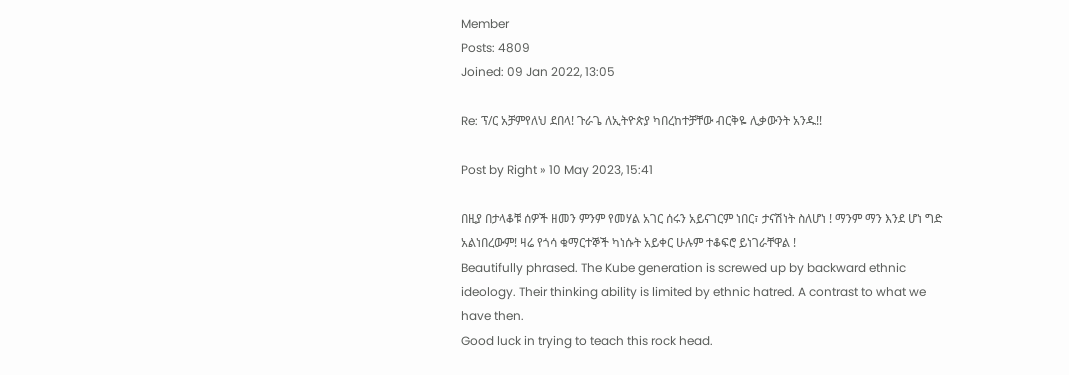Member
Posts: 4809
Joined: 09 Jan 2022, 13:05

Re: ፕ/ር አቻምየለህ ደበላ! ጉራጌ ለኢትዮጵያ ካበረከተቻቸው ብርቅዬ ሊቃውንት አንዱ!!

Post by Right » 10 May 2023, 15:41

በዚያ በታላቆቹ ሰዎች ዘመን ምንም የመሃል አገር ሰሩን አይናገርም ነበር፣ ታናሽነት ስለሆነ ! ማንም ማን እንደ ሆነ ግድ አልነበረውም! ዛሬ የጎሳ ቁማርተኞች ካነሱት አይቀር ሁሉም ተቆፍሮ ይነገራቸዋል !
Beautifully phrased. The Kube generation is screwed up by backward ethnic ideology. Their thinking ability is limited by ethnic hatred. A contrast to what we have then.
Good luck in trying to teach this rock head.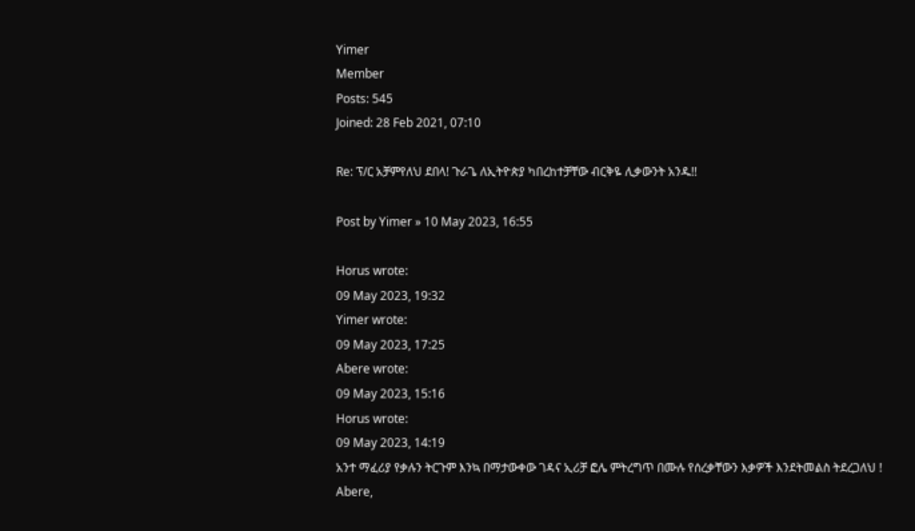Yimer
Member
Posts: 545
Joined: 28 Feb 2021, 07:10

Re: ፕ/ር አቻምየለህ ደበላ! ጉራጌ ለኢትዮጵያ ካበረከተቻቸው ብርቅዬ ሊቃውንት አንዱ!!

Post by Yimer » 10 May 2023, 16:55

Horus wrote:
09 May 2023, 19:32
Yimer wrote:
09 May 2023, 17:25
Abere wrote:
09 May 2023, 15:16
Horus wrote:
09 May 2023, 14:19
አንተ ማፈሪያ የቃሉን ትርጉም እንኳ በማታውቀው ገዳና ኢሪቻ ፎሌ ምትረግጥ በሙሉ የሰረቃቸውን እቃዎች እንደትመልስ ትደረጋለህ !
Abere,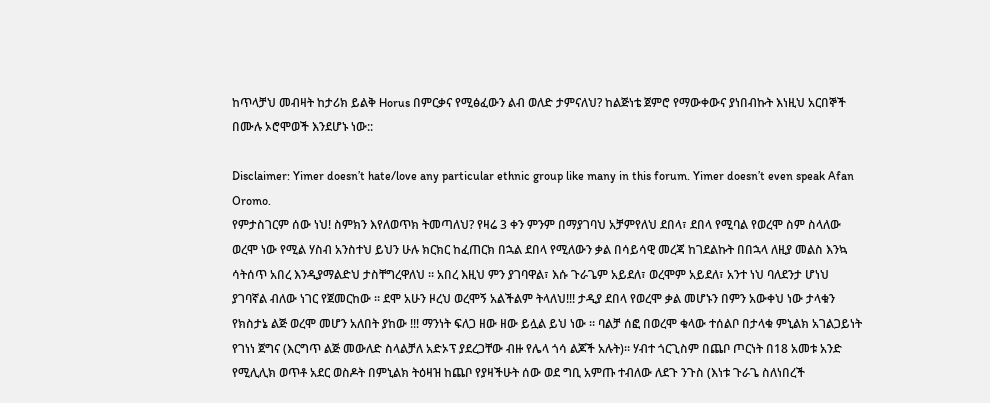ከጥላቻህ መብዛት ከታሪክ ይልቅ Horus በምርቃና የሚፅፈውን ልብ ወለድ ታምናለህ? ከልጅነቴ ጀምሮ የማውቀውና ያነበብኩት እነዚህ አርበኞች በሙሉ ኦሮሞወች እንደሆኑ ነው::

Disclaimer: Yimer doesn’t hate/love any particular ethnic group like many in this forum. Yimer doesn’t even speak Afan Oromo.
የምታስገርም ሰው ነህ! ስምክን እየለወጥክ ትመጣለህ? የዛሬ 3 ቀን ምንም በማያገባህ አቻምየለህ ደበላ፣ ደበላ የሚባል የወረሞ ስም ስላለው ወረሞ ነው የሚል ሃስብ አንስተህ ይህን ሁሉ ክርክር ከፈጠርክ በኋል ደበላ የሚለውን ቃል በሳይሳዊ መረጃ ከገደልኩት በበኋላ ለዚያ መልስ እንኳ ሳትሰጥ አበረ እንዲያማልድህ ታስቸግረዋለህ ። አበረ እዚህ ምን ያገባዋል፣ እሱ ጉራጌም አይደለ፣ ወረሞም አይደለ፣ አንተ ነህ ባለደንታ ሆነህ ያገባኛል ብለው ነገር የጀመርከው ። ደሞ አሁን ዞረህ ወረሞኝ አልችልም ትላለህ!!! ታዲያ ደበላ የወረሞ ቃል መሆኑን በምን አውቀህ ነው ታላቁን የክስታኔ ልጅ ወረሞ መሆን አለበት ያከው !!! ማንነት ፍለጋ ዘው ዘው ይሏል ይህ ነው ። ባልቻ ሰፎ በወረሞ ቁላው ተሰልቦ በታላቁ ምኒልክ አገልጋይነት የገነነ ጀግና (እርግጥ ልጅ መውለድ ስላልቻለ አድኦፕ ያደረጋቸው ብዙ የሌላ ጎሳ ልጆች አሉት)። ሃብተ ጎርጊስም በጨቦ ጦርነት በ18 አመቱ አንድ የሚሊሊክ ወጥቶ አደር ወስዶት በምኒልክ ትዕዛዝ ከጨቦ የያዛችሁት ሰው ወደ ግቢ አምጡ ተብለው ለደጉ ንጉስ (እነቱ ጉራጌ ስለነበረች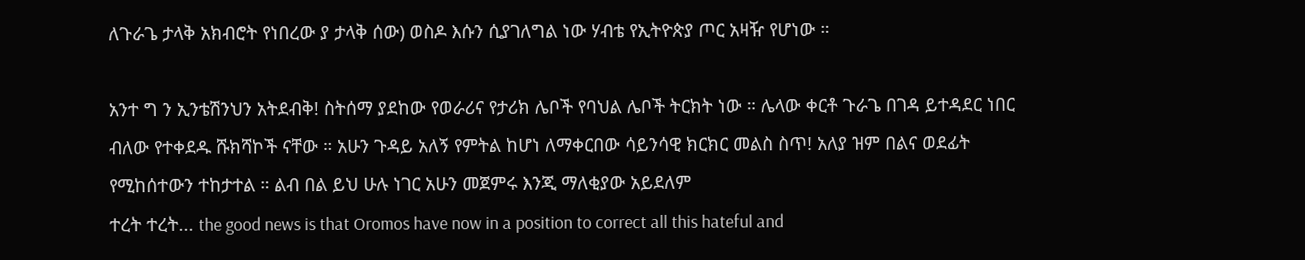ለጉራጌ ታላቅ አክብሮት የነበረው ያ ታላቅ ሰው) ወስዶ እሱን ሲያገለግል ነው ሃብቴ የኢትዮጵያ ጦር አዛዥ የሆነው ።

አንተ ግ ን ኢንቴሽንህን አትደብቅ! ስትሰማ ያደከው የወራሪና የታሪክ ሌቦች የባህል ሌቦች ትርክት ነው ። ሌላው ቀርቶ ጉራጌ በገዳ ይተዳደር ነበር ብለው የተቀደዱ ሹክሻኮች ናቸው ። አሁን ጉዳይ አለኝ የምትል ከሆነ ለማቀርበው ሳይንሳዊ ክርክር መልስ ስጥ! አለያ ዝም በልና ወደፊት የሚከሰተውን ተከታተል ። ልብ በል ይህ ሁሉ ነገር አሁን መጀምሩ እንጂ ማለቂያው አይደለም
ተረት ተረት... the good news is that Oromos have now in a position to correct all this hateful and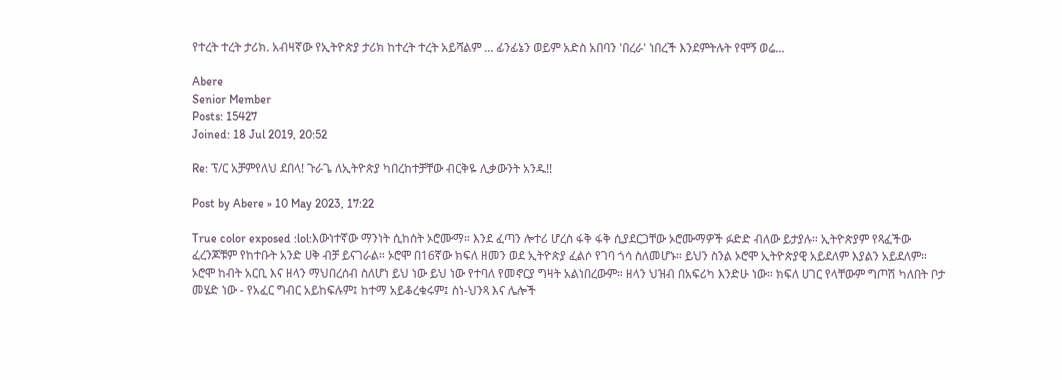የተረት ተረት ታሪክ. አብዛኛው የኢትዮጵያ ታሪክ ከተረት ተረት አይሻልም ... ፊንፊኔን ወይም አድስ አበባን 'በረራ' ነበረች እንደምትሉት የሞኝ ወሬ...

Abere
Senior Member
Posts: 15427
Joined: 18 Jul 2019, 20:52

Re: ፕ/ር አቻምየለህ ደበላ! ጉራጌ ለኢትዮጵያ ካበረከተቻቸው ብርቅዬ ሊቃውንት አንዱ!!

Post by Abere » 10 May 2023, 17:22

True color exposed :lol:እውነተኛው ማንነት ሲከሰት ኦሮሙማ። እንደ ፈጣን ሎተሪ ሆረስ ፋቅ ፋቅ ሲያደርጋቸው ኦሮሙማዎች ፉድድ ብለው ይታያሉ። ኢትዮጵያም የጻፈችው ፈረንጆቹም የከተቡት አንድ ሀቅ ብቻ ይናገራል። ኦሮሞ በ16ኛው ክፍለ ዘመን ወደ ኢትዮጵያ ፈልሶ የገባ ጎሳ ስለመሆኑ። ይህን ስንል ኦሮሞ ኢትዮጵያዊ አይደለም እያልን አይደለም። ኦሮሞ ከብት አርቢ እና ዘላን ማህበረሰብ ስለሆነ ይህ ነው ይህ ነው የተባለ የመኖርያ ግዛት አልነበረውም። ዘላን ህዝብ በአፍሪካ እንድሁ ነው። ክፍለ ሀገር የላቸውም ግጦሽ ካለበት ቦታ መሄድ ነው - የአፈር ግብር አይከፍሉም፤ ከተማ አይቆረቁሩም፤ ስነ-ህንጻ እና ሌሎች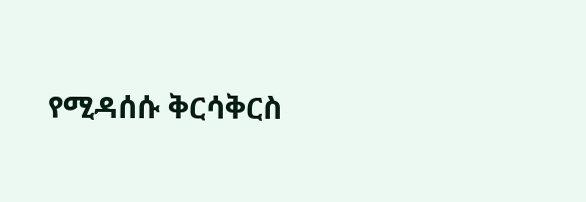የሚዳሰሱ ቅርሳቅርስ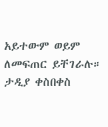አይተውም ወይም ለመፍጠር ይቸገራሉ። ታዲያ ቀስበቀስ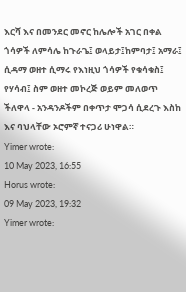እርሻ እና በመንደር መኖር ከሌሎች አገር በቀል ጎሳዎች ለምሳሌ ከጉራጌ፤ ወላይታ፤ከምባታ፤ አማራ፤ ሲዳማ ወዘተ ሲማሩ የእነዚህ ጎሳዎች የቁሳቁስ፤ የሃሳብ፤ ስም ወዘተ መኮረጅ ወይም መለወጥ ችለዋላ - አንዳንዶችም በቀጥታ ሞጋሳ ሲደረጉ እስከ እና ባህላቸው ኦሮምኛ ተናጋሪ ሁነዋል።
Yimer wrote:
10 May 2023, 16:55
Horus wrote:
09 May 2023, 19:32
Yimer wrote: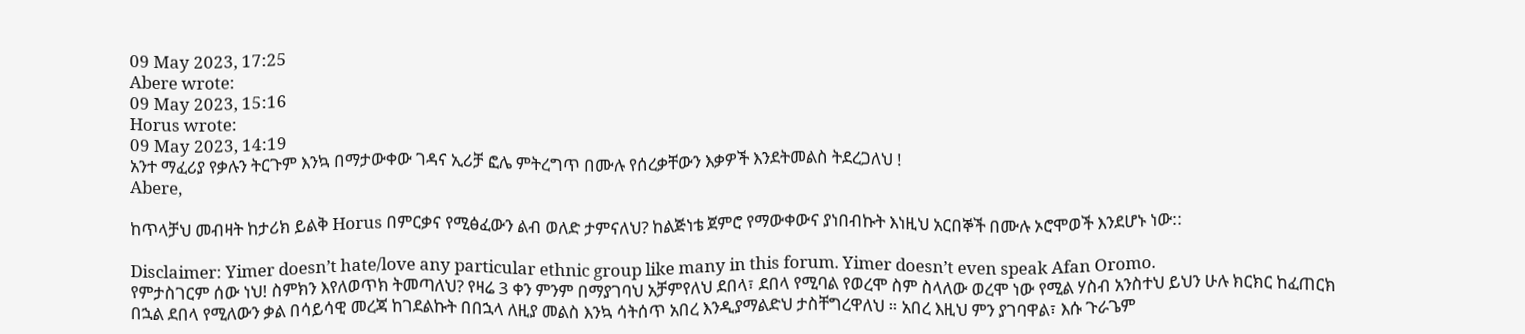09 May 2023, 17:25
Abere wrote:
09 May 2023, 15:16
Horus wrote:
09 May 2023, 14:19
አንተ ማፈሪያ የቃሉን ትርጉም እንኳ በማታውቀው ገዳና ኢሪቻ ፎሌ ምትረግጥ በሙሉ የሰረቃቸውን እቃዎች እንደትመልስ ትደረጋለህ !
Abere,

ከጥላቻህ መብዛት ከታሪክ ይልቅ Horus በምርቃና የሚፅፈውን ልብ ወለድ ታምናለህ? ከልጅነቴ ጀምሮ የማውቀውና ያነበብኩት እነዚህ አርበኞች በሙሉ ኦሮሞወች እንደሆኑ ነው::

Disclaimer: Yimer doesn’t hate/love any particular ethnic group like many in this forum. Yimer doesn’t even speak Afan Oromo.
የምታስገርም ሰው ነህ! ስምክን እየለወጥክ ትመጣለህ? የዛሬ 3 ቀን ምንም በማያገባህ አቻምየለህ ደበላ፣ ደበላ የሚባል የወረሞ ስም ስላለው ወረሞ ነው የሚል ሃስብ አንስተህ ይህን ሁሉ ክርክር ከፈጠርክ በኋል ደበላ የሚለውን ቃል በሳይሳዊ መረጃ ከገደልኩት በበኋላ ለዚያ መልስ እንኳ ሳትሰጥ አበረ እንዲያማልድህ ታስቸግረዋለህ ። አበረ እዚህ ምን ያገባዋል፣ እሱ ጉራጌም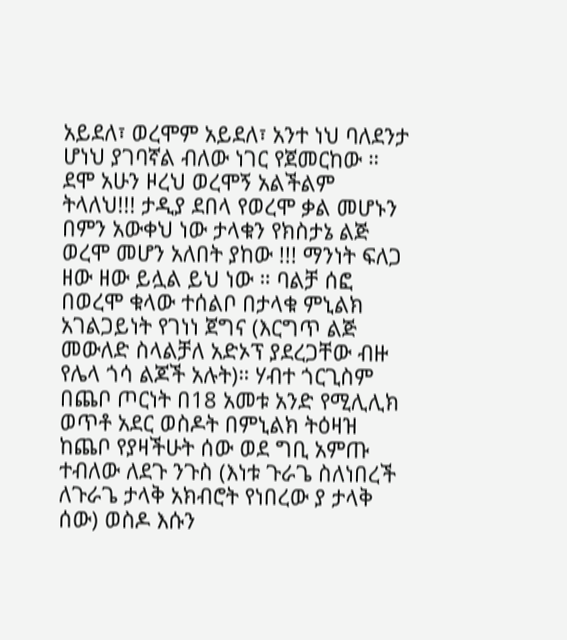አይደለ፣ ወረሞም አይደለ፣ አንተ ነህ ባለደንታ ሆነህ ያገባኛል ብለው ነገር የጀመርከው ። ደሞ አሁን ዞረህ ወረሞኝ አልችልም ትላለህ!!! ታዲያ ደበላ የወረሞ ቃል መሆኑን በምን አውቀህ ነው ታላቁን የክስታኔ ልጅ ወረሞ መሆን አለበት ያከው !!! ማንነት ፍለጋ ዘው ዘው ይሏል ይህ ነው ። ባልቻ ሰፎ በወረሞ ቁላው ተሰልቦ በታላቁ ምኒልክ አገልጋይነት የገነነ ጀግና (እርግጥ ልጅ መውለድ ስላልቻለ አድኦፕ ያደረጋቸው ብዙ የሌላ ጎሳ ልጆች አሉት)። ሃብተ ጎርጊስም በጨቦ ጦርነት በ18 አመቱ አንድ የሚሊሊክ ወጥቶ አደር ወስዶት በምኒልክ ትዕዛዝ ከጨቦ የያዛችሁት ሰው ወደ ግቢ አምጡ ተብለው ለደጉ ንጉስ (እነቱ ጉራጌ ስለነበረች ለጉራጌ ታላቅ አክብሮት የነበረው ያ ታላቅ ሰው) ወስዶ እሱን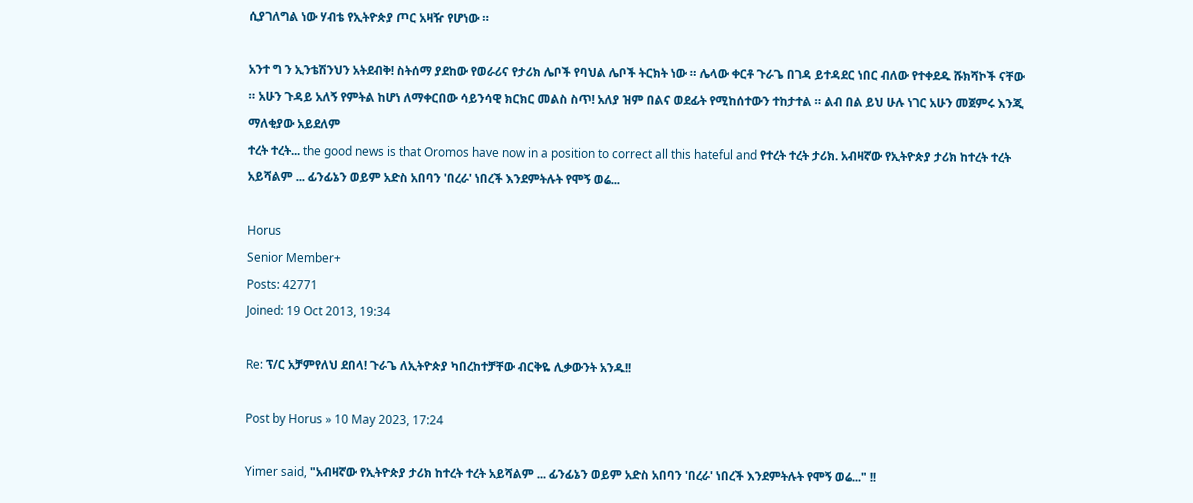ሲያገለግል ነው ሃብቴ የኢትዮጵያ ጦር አዛዥ የሆነው ።

አንተ ግ ን ኢንቴሽንህን አትደብቅ! ስትሰማ ያደከው የወራሪና የታሪክ ሌቦች የባህል ሌቦች ትርክት ነው ። ሌላው ቀርቶ ጉራጌ በገዳ ይተዳደር ነበር ብለው የተቀደዱ ሹክሻኮች ናቸው ። አሁን ጉዳይ አለኝ የምትል ከሆነ ለማቀርበው ሳይንሳዊ ክርክር መልስ ስጥ! አለያ ዝም በልና ወደፊት የሚከሰተውን ተከታተል ። ልብ በል ይህ ሁሉ ነገር አሁን መጀምሩ እንጂ ማለቂያው አይደለም
ተረት ተረት... the good news is that Oromos have now in a position to correct all this hateful and የተረት ተረት ታሪክ. አብዛኛው የኢትዮጵያ ታሪክ ከተረት ተረት አይሻልም ... ፊንፊኔን ወይም አድስ አበባን 'በረራ' ነበረች እንደምትሉት የሞኝ ወሬ...

Horus
Senior Member+
Posts: 42771
Joined: 19 Oct 2013, 19:34

Re: ፕ/ር አቻምየለህ ደበላ! ጉራጌ ለኢትዮጵያ ካበረከተቻቸው ብርቅዬ ሊቃውንት አንዱ!!

Post by Horus » 10 May 2023, 17:24

Yimer said, "አብዛኛው የኢትዮጵያ ታሪክ ከተረት ተረት አይሻልም ... ፊንፊኔን ወይም አድስ አበባን 'በረራ' ነበረች እንደምትሉት የሞኝ ወሬ..." !!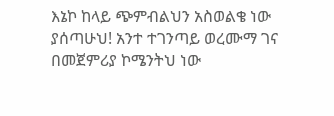እኔኮ ከላይ ጭምብልህን አስወልቄ ነው ያሰጣሁህ! አንተ ተገንጣይ ወረሙማ ገና በመጀምሪያ ኮሜንትህ ነው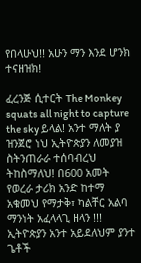የበላሁህ!! አሁን ማን እንደ ሆንክ ተናዘዝክ!

ፈረንጅ ሲተርት The Monkey squats all night to capture the sky ይላል! አንተ ማለት ያ ዝንጀሮ ነህ ኢትዮጵያን ለመያዝ ስትንጠራራ ተሰባብረህ ትከስማለህ! በ600 አመት የወረራ ታሪክ አንድ ከተማ አቁመህ የማታቅ፣ ካልቸር አልባ ማንነት አፈላላጊ ዘላን !!! ኢትዮጵያን አንተ አይደለህም ያንተ ጌቶች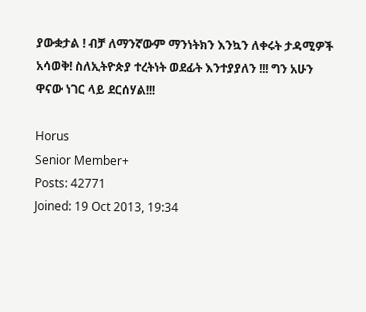ያውቋታል ! ብቻ ለማንኛውም ማንነትክን እንኳን ለቀሩት ታዳሚዎች አሳወቅ! ስለኢትዮጵያ ተረትነት ወደፊት እንተያያለን !!! ግን አሁን ዋናው ነገር ላይ ደርሰሃል!!!

Horus
Senior Member+
Posts: 42771
Joined: 19 Oct 2013, 19:34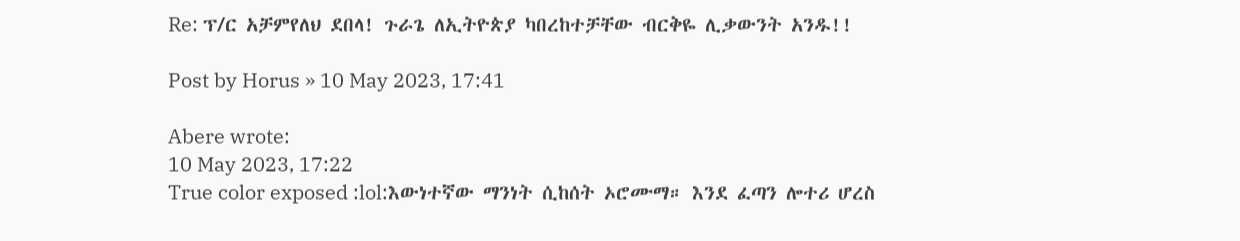Re: ፕ/ር አቻምየለህ ደበላ! ጉራጌ ለኢትዮጵያ ካበረከተቻቸው ብርቅዬ ሊቃውንት አንዱ!!

Post by Horus » 10 May 2023, 17:41

Abere wrote:
10 May 2023, 17:22
True color exposed :lol:እውነተኛው ማንነት ሲከሰት ኦሮሙማ። እንደ ፈጣን ሎተሪ ሆረስ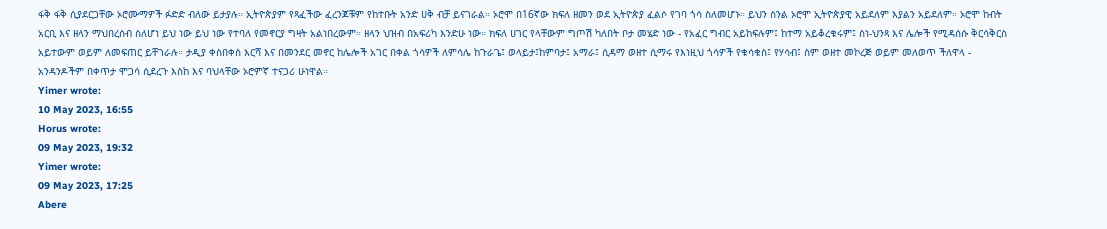ፋቅ ፋቅ ሲያደርጋቸው ኦሮሙማዎች ፉድድ ብለው ይታያሉ። ኢትዮጵያም የጻፈችው ፈረንጆቹም የከተቡት አንድ ሀቅ ብቻ ይናገራል። ኦሮሞ በ16ኛው ክፍለ ዘመን ወደ ኢትዮጵያ ፈልሶ የገባ ጎሳ ስለመሆኑ። ይህን ስንል ኦሮሞ ኢትዮጵያዊ አይደለም እያልን አይደለም። ኦሮሞ ከብት አርቢ እና ዘላን ማህበረሰብ ስለሆነ ይህ ነው ይህ ነው የተባለ የመኖርያ ግዛት አልነበረውም። ዘላን ህዝብ በአፍሪካ እንድሁ ነው። ክፍለ ሀገር የላቸውም ግጦሽ ካለበት ቦታ መሄድ ነው - የአፈር ግብር አይከፍሉም፤ ከተማ አይቆረቁሩም፤ ስነ-ህንጻ እና ሌሎች የሚዳሰሱ ቅርሳቅርስ አይተውም ወይም ለመፍጠር ይቸገራሉ። ታዲያ ቀስበቀስ እርሻ እና በመንደር መኖር ከሌሎች አገር በቀል ጎሳዎች ለምሳሌ ከጉራጌ፤ ወላይታ፤ከምባታ፤ አማራ፤ ሲዳማ ወዘተ ሲማሩ የእነዚህ ጎሳዎች የቁሳቁስ፤ የሃሳብ፤ ስም ወዘተ መኮረጅ ወይም መለወጥ ችለዋላ - አንዳንዶችም በቀጥታ ሞጋሳ ሲደረጉ እስከ እና ባህላቸው ኦሮምኛ ተናጋሪ ሁነዋል።
Yimer wrote:
10 May 2023, 16:55
Horus wrote:
09 May 2023, 19:32
Yimer wrote:
09 May 2023, 17:25
Abere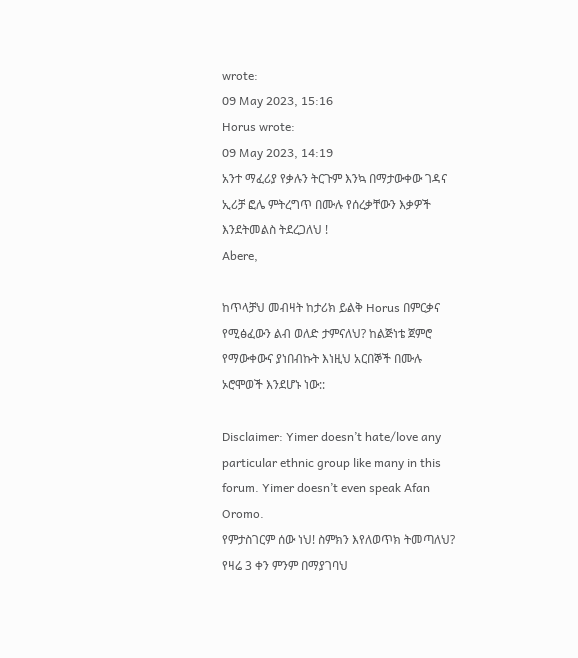wrote:
09 May 2023, 15:16
Horus wrote:
09 May 2023, 14:19
አንተ ማፈሪያ የቃሉን ትርጉም እንኳ በማታውቀው ገዳና ኢሪቻ ፎሌ ምትረግጥ በሙሉ የሰረቃቸውን እቃዎች እንደትመልስ ትደረጋለህ !
Abere,

ከጥላቻህ መብዛት ከታሪክ ይልቅ Horus በምርቃና የሚፅፈውን ልብ ወለድ ታምናለህ? ከልጅነቴ ጀምሮ የማውቀውና ያነበብኩት እነዚህ አርበኞች በሙሉ ኦሮሞወች እንደሆኑ ነው::

Disclaimer: Yimer doesn’t hate/love any particular ethnic group like many in this forum. Yimer doesn’t even speak Afan Oromo.
የምታስገርም ሰው ነህ! ስምክን እየለወጥክ ትመጣለህ? የዛሬ 3 ቀን ምንም በማያገባህ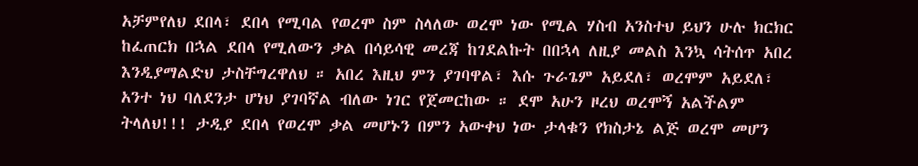አቻምየለህ ደበላ፣ ደበላ የሚባል የወረሞ ስም ስላለው ወረሞ ነው የሚል ሃስብ አንስተህ ይህን ሁሉ ክርክር ከፈጠርክ በኋል ደበላ የሚለውን ቃል በሳይሳዊ መረጃ ከገደልኩት በበኋላ ለዚያ መልስ እንኳ ሳትሰጥ አበረ እንዲያማልድህ ታስቸግረዋለህ ። አበረ እዚህ ምን ያገባዋል፣ እሱ ጉራጌም አይደለ፣ ወረሞም አይደለ፣ አንተ ነህ ባለደንታ ሆነህ ያገባኛል ብለው ነገር የጀመርከው ። ደሞ አሁን ዞረህ ወረሞኝ አልችልም ትላለህ!!! ታዲያ ደበላ የወረሞ ቃል መሆኑን በምን አውቀህ ነው ታላቁን የክስታኔ ልጅ ወረሞ መሆን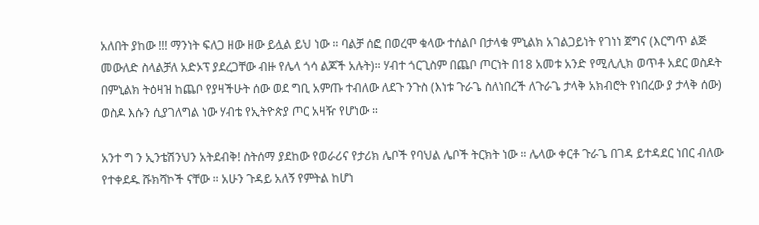አለበት ያከው !!! ማንነት ፍለጋ ዘው ዘው ይሏል ይህ ነው ። ባልቻ ሰፎ በወረሞ ቁላው ተሰልቦ በታላቁ ምኒልክ አገልጋይነት የገነነ ጀግና (እርግጥ ልጅ መውለድ ስላልቻለ አድኦፕ ያደረጋቸው ብዙ የሌላ ጎሳ ልጆች አሉት)። ሃብተ ጎርጊስም በጨቦ ጦርነት በ18 አመቱ አንድ የሚሊሊክ ወጥቶ አደር ወስዶት በምኒልክ ትዕዛዝ ከጨቦ የያዛችሁት ሰው ወደ ግቢ አምጡ ተብለው ለደጉ ንጉስ (እነቱ ጉራጌ ስለነበረች ለጉራጌ ታላቅ አክብሮት የነበረው ያ ታላቅ ሰው) ወስዶ እሱን ሲያገለግል ነው ሃብቴ የኢትዮጵያ ጦር አዛዥ የሆነው ።

አንተ ግ ን ኢንቴሽንህን አትደብቅ! ስትሰማ ያደከው የወራሪና የታሪክ ሌቦች የባህል ሌቦች ትርክት ነው ። ሌላው ቀርቶ ጉራጌ በገዳ ይተዳደር ነበር ብለው የተቀደዱ ሹክሻኮች ናቸው ። አሁን ጉዳይ አለኝ የምትል ከሆነ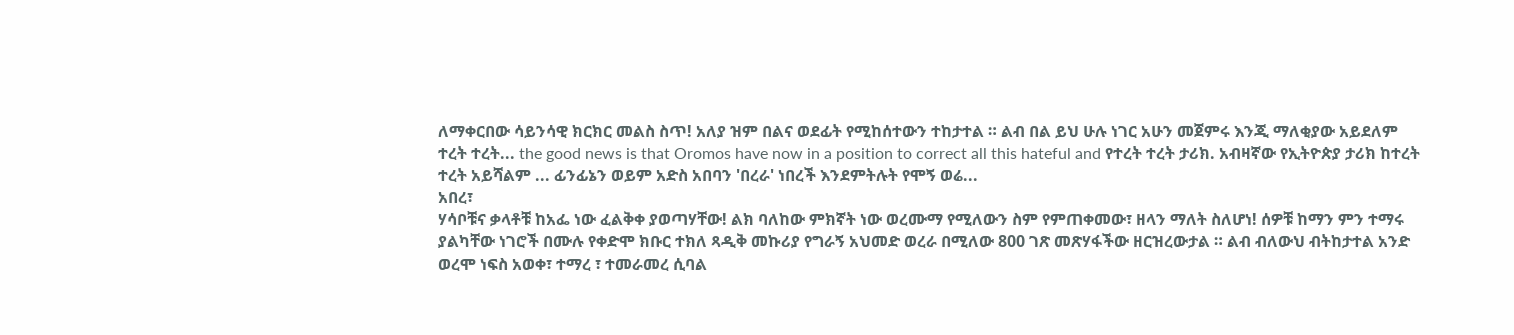ለማቀርበው ሳይንሳዊ ክርክር መልስ ስጥ! አለያ ዝም በልና ወደፊት የሚከሰተውን ተከታተል ። ልብ በል ይህ ሁሉ ነገር አሁን መጀምሩ እንጂ ማለቂያው አይደለም
ተረት ተረት... the good news is that Oromos have now in a position to correct all this hateful and የተረት ተረት ታሪክ. አብዛኛው የኢትዮጵያ ታሪክ ከተረት ተረት አይሻልም ... ፊንፊኔን ወይም አድስ አበባን 'በረራ' ነበረች እንደምትሉት የሞኝ ወሬ...
አበረ፣
ሃሳቦቹና ቃላቶቹ ከአፌ ነው ፈልቅቀ ያወጣሃቸው! ልክ ባለከው ምክኛት ነው ወረሙማ የሚለውን ስም የምጠቀመው፣ ዘላን ማለት ስለሆነ! ሰዎቹ ከማን ምን ተማሩ ያልካቸው ነገሮች በሙሉ የቀድሞ ክቡር ተክለ ጻዲቅ መኩሪያ የግራኝ አህመድ ወረራ በሚለው 800 ገጽ መጽሃፋችው ዘርዝረውታል ። ልብ ብለውህ ብትከታተል አንድ ወረሞ ነፍስ አወቀ፣ ተማረ ፣ ተመራመረ ሲባል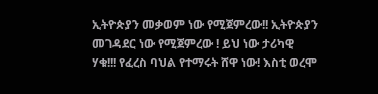ኢትዮጵያን መቃወም ነው የሚጀምረው!! ኢትዮጵያን መገዳደር ነው የሚጀምረው ! ይህ ነው ታሪካዊ ሃቁ!!! የፈረስ ባህል የተማሩት ሸዋ ነው! እስቲ ወረሞ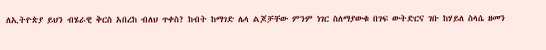ለኢትዮጵያ ይህን ብሄራዊ ቅርስ አበረከ ብለህ ጥቀስ? ከብት ከማገድ ሌላ ልጆቻቸው ምንም ነገር ስለማያውቁ በገፍ ውትድርና ገቡ ከሃይለ ስላሴ ዘመን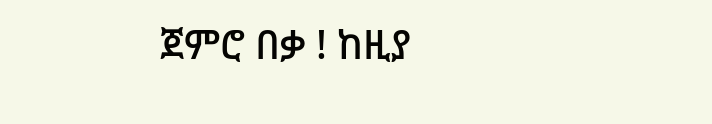ጀምሮ በቃ ! ከዚያ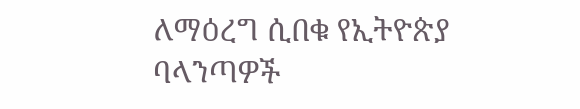ለማዕረግ ሲበቁ የኢትዮጵያ ባላንጣዎች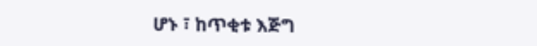ሆኑ ፣ ከጥቂቱ እጅግ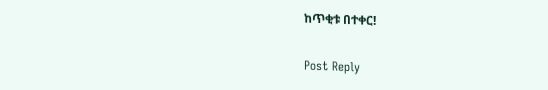ከጥቂቱ በተቀር!

Post Reply